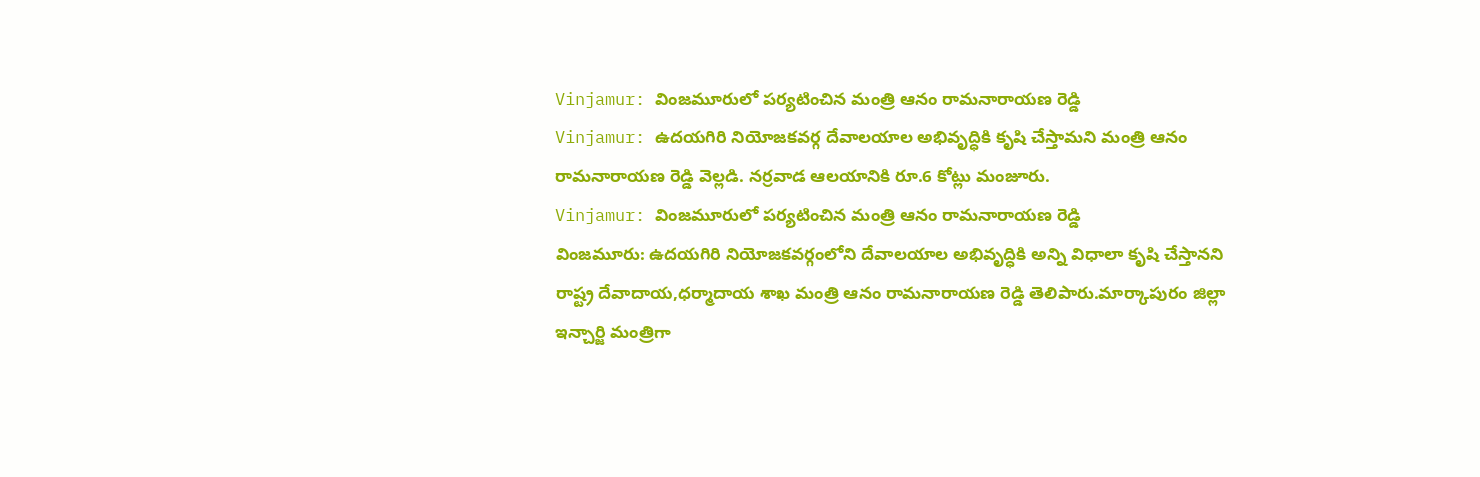Vinjamur: వింజమూరులో పర్యటించిన మంత్రి ఆనం రామనారాయణ రెడ్డి
Vinjamur: ఉదయగిరి నియోజకవర్గ దేవాలయాల అభివృద్ధికి కృషి చేస్తామని మంత్రి ఆనం రామనారాయణ రెడ్డి వెల్లడి. నర్రవాడ ఆలయానికి రూ.6 కోట్లు మంజూరు.
Vinjamur: వింజమూరులో పర్యటించిన మంత్రి ఆనం రామనారాయణ రెడ్డి
వింజమూరు: ఉదయగిరి నియోజకవర్గంలోని దేవాలయాల అభివృద్ధికి అన్ని విధాలా కృషి చేస్తానని రాష్ట్ర దేవాదాయ,ధర్మాదాయ శాఖ మంత్రి ఆనం రామనారాయణ రెడ్డి తెలిపారు.మార్కాపురం జిల్లా ఇన్చార్జి మంత్రిగా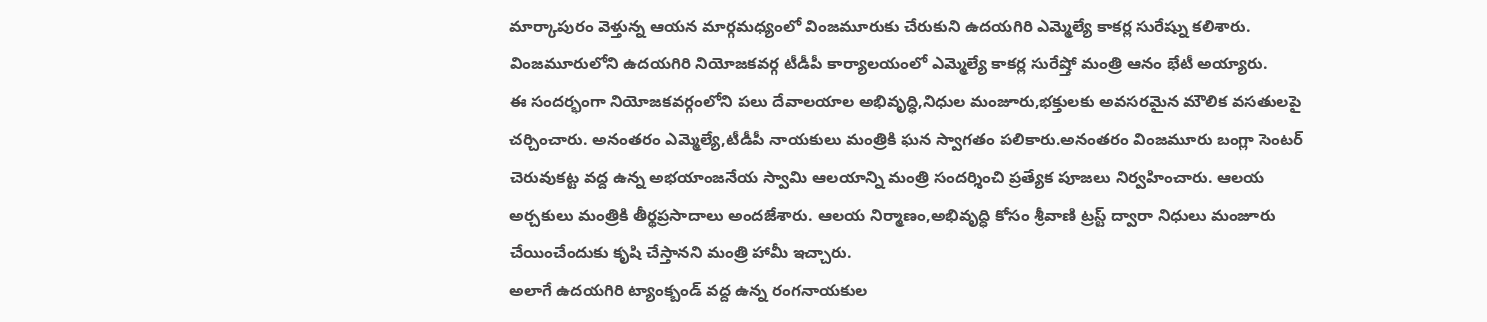మార్కాపురం వెళ్తున్న ఆయన మార్గమధ్యంలో వింజమూరుకు చేరుకుని ఉదయగిరి ఎమ్మెల్యే కాకర్ల సురేష్ను కలిశారు. వింజమూరులోని ఉదయగిరి నియోజకవర్గ టీడీపీ కార్యాలయంలో ఎమ్మెల్యే కాకర్ల సురేష్తో మంత్రి ఆనం భేటీ అయ్యారు.
ఈ సందర్భంగా నియోజకవర్గంలోని పలు దేవాలయాల అభివృద్ధి,నిధుల మంజూరు,భక్తులకు అవసరమైన మౌలిక వసతులపై చర్చించారు. అనంతరం ఎమ్మెల్యే,టీడీపీ నాయకులు మంత్రికి ఘన స్వాగతం పలికారు.అనంతరం వింజమూరు బంగ్లా సెంటర్ చెరువుకట్ట వద్ద ఉన్న అభయాంజనేయ స్వామి ఆలయాన్ని మంత్రి సందర్శించి ప్రత్యేక పూజలు నిర్వహించారు. ఆలయ అర్చకులు మంత్రికి తీర్థప్రసాదాలు అందజేశారు. ఆలయ నిర్మాణం,అభివృద్ధి కోసం శ్రీవాణి ట్రస్ట్ ద్వారా నిధులు మంజూరు చేయించేందుకు కృషి చేస్తానని మంత్రి హామీ ఇచ్చారు.
అలాగే ఉదయగిరి ట్యాంక్బండ్ వద్ద ఉన్న రంగనాయకుల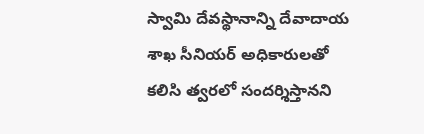స్వామి దేవస్థానాన్ని దేవాదాయ శాఖ సీనియర్ అధికారులతో కలిసి త్వరలో సందర్శిస్తానని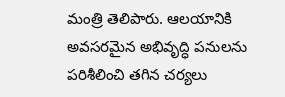మంత్రి తెలిపారు. ఆలయానికి అవసరమైన అభివృద్ధి పనులను పరిశీలించి తగిన చర్యలు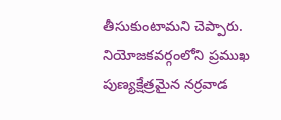తీసుకుంటామని చెప్పారు. నియోజకవర్గంలోని ప్రముఖ పుణ్యక్షేత్రమైన నర్రవాడ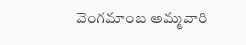వెంగమాంబ అమ్మవారి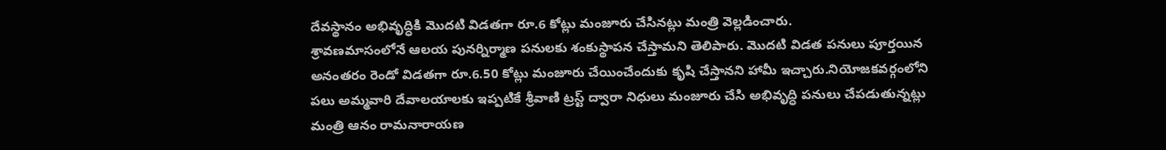దేవస్థానం అభివృద్ధికి మొదటి విడతగా రూ.6 కోట్లు మంజూరు చేసినట్లు మంత్రి వెల్లడించారు.
శ్రావణమాసంలోనే ఆలయ పునర్నిర్మాణ పనులకు శంకుస్థాపన చేస్తామని తెలిపారు. మొదటి విడత పనులు పూర్తయిన అనంతరం రెండో విడతగా రూ.6.50 కోట్లు మంజూరు చేయించేందుకు కృషి చేస్తానని హామీ ఇచ్చారు.నియోజకవర్గంలోని పలు అమ్మవారి దేవాలయాలకు ఇప్పటికే శ్రీవాణి ట్రస్ట్ ద్వారా నిధులు మంజూరు చేసి అభివృద్ధి పనులు చేపడుతున్నట్లు మంత్రి ఆనం రామనారాయణ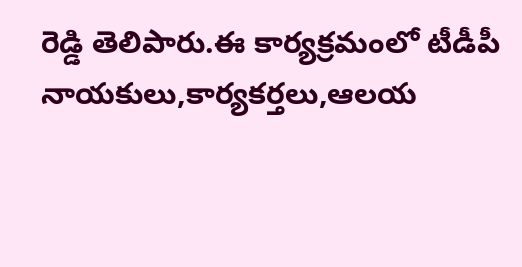రెడ్డి తెలిపారు.ఈ కార్యక్రమంలో టీడీపీ నాయకులు,కార్యకర్తలు,ఆలయ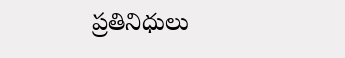ప్రతినిధులు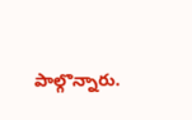పాల్గొన్నారు.